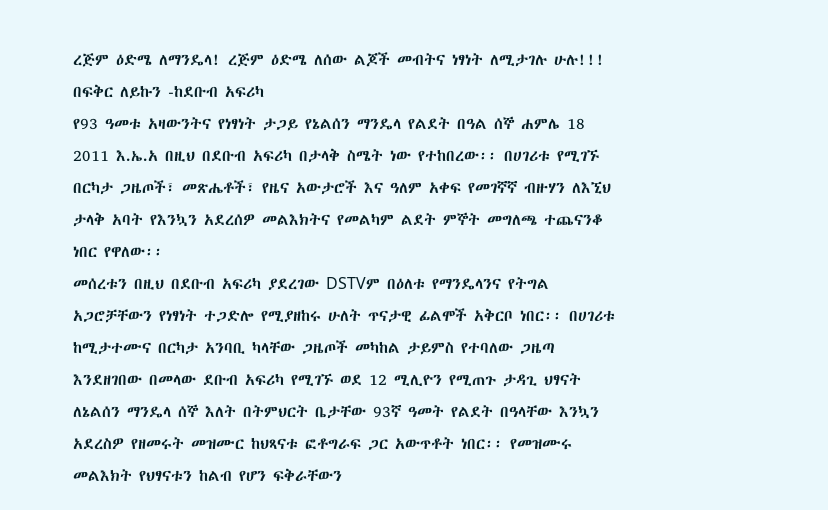ረጅም ዕድሜ ለማንዴላ! ረጅም ዕድሜ ለሰው ልጆች መብትና ነፃነት ለሚታገሉ ሁሉ!!! በፍቅር ለይኩን -ከደቡብ አፍሪካ
የ93 ዓመቱ አዛውንትና የነፃነት ታጋይ የኔልሰን ማንዴላ የልደት በዓል ሰኞ ሐምሌ 18 2011 እ.ኤ.አ በዚህ በደቡብ አፍሪካ በታላቅ ስሜት ነው የተከበረው፡፡ በሀገሪቱ የሚገኙ በርካታ ጋዜጦች፣ መጽሔቶች፣ የዜና አውታሮች እና ዓለም አቀፍ የመገኛኛ ብዙሃን ለእኚህ ታላቅ አባት የእንኳን አደረሰዎ መልእክትና የመልካም ልደት ምኞት መግለጫ ተጨናንቆ ነበር የዋለው፡፡
መሰረቱን በዚህ በደቡብ አፍሪካ ያደረገው DSTVም በዕለቱ የማንዴላንና የትግል አጋሮቻቸውን የነፃነት ተጋድሎ የሚያዘከሩ ሁለት ጥናታዊ ፊልሞች አቅርቦ ነበር፡፡ በሀገሪቱ ከሚታተሙና በርካታ አንባቢ ካላቸው ጋዜጦች መካከል ታይምስ የተባለው ጋዜጣ እንደዘገበው በመላው ደቡብ አፍሪካ የሚገኙ ወደ 12 ሚሊዮን የሚጠጉ ታዳጊ ህፃናት ለኔልሰን ማንዴላ ሰኞ እለት በትምህርት ቤታቸው 93ኛ ዓመት የልደት በዓላቸው እንኳን አደረስዎ የዘመሩት መዝሙር ከህጻናቱ ፎቶግራፍ ጋር አውጥቶት ነበር፡፡ የመዝሙሩ መልእክት የህፃናቱን ከልብ የሆን ፍቅራቸውን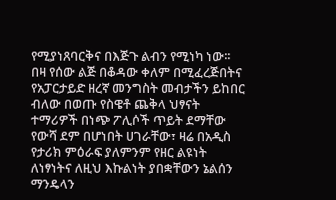የሚያነጸባርቅና በእጅጉ ልብን የሚነካ ነው፡፡
በዛ የሰው ልጅ በቆዳው ቀለም በሚፈረጅበትና የአፓርታይድ ዘረኛ መንግስት መብታችን ይከበር ብለው በወጡ የስዌቶ ጨቅላ ህፃናት ተማሪዎች በነጭ ፖሊሶች ጥይት ደማቸው የውሻ ደም በሆነበት ሀገራቸው፣ ዛሬ በአዲስ የታሪክ ምዕራፍ ያለምንም የዘር ልዩነት ለነፃነትና ለዚህ እኩልነት ያበቋቸውን ኔልሰን ማንዴላን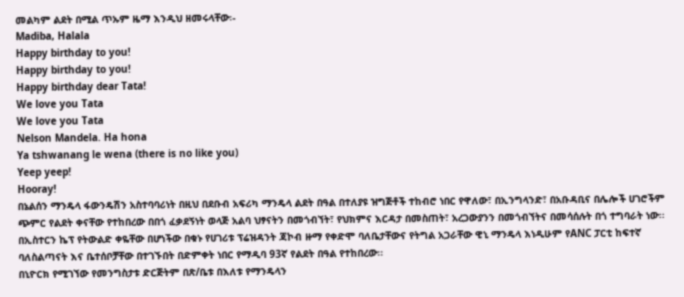መልካም ልደት በሚል ጥኡም ዜማ እንዲህ ዘመሩላቸው፡-
Madiba, Halala
Happy birthday to you!
Happy birthday to you!
Happy birthday dear Tata!
We love you Tata
We love you Tata
Nelson Mandela. Ha hona
Ya tshwanang le wena (there is no like you)
Yeep yeep!
Hooray!
በኔልሰን ማንዴላ ፋውንዴሽን አስተባባሪነት በዚህ በደቡብ አፍሪካ ማንዴላ ልደት በዓል በተለያዩ ዝግጅቶች ተከብሮ ነበር የዋለው፣ በኢንግላንድ፣ በአቡዳቢና በሌሎች ሀገሮችም ጭምር የልደት ቀናቸው የተከበረው በበጎ ፈቃደኝነት ወላጅ አልባ ህፃናትን በመጎብኘት፣ የህክምና እርዳታ በመስጠት፣ አረጋውያንን በመጎብኘትና በመሳሰሉት በጎ ተግባራት ነው፡፡ በኢስተርን ኬፕ የትውልድ ቀዬቸው በሆነችው በቁኑ የሀገሪቱ ፕሬዝዳንት ጃኮብ ዙማ የቀድሞ ባለቤታቸውና የትግል አጋራቸው ዊኒ ማንዴላ እነዲሁም የANC ፓርቲ ከፍተኛ ባለስልጣናት እና ቤተሰቦቻቸው በተገኙበት በድምቀት ነበር የማዲባ 93ኛ የልደት በዓል የተከበረው፡፡
በኒዮርክ የሚገኘው የመንግስታቱ ድርጅትም በጽ/ቤቱ በእለቱ የማንዴላን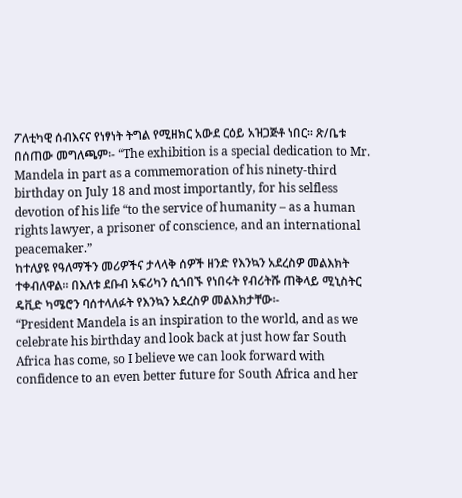ፖለቲካዊ ሰብእናና የነፃነት ትግል የሚዘክር አውደ ርዕይ አዝጋጅቶ ነበር፡፡ ጽ/ቤቱ በሰጠው መግለጫም፡- “The exhibition is a special dedication to Mr. Mandela in part as a commemoration of his ninety-third birthday on July 18 and most importantly, for his selfless devotion of his life “to the service of humanity – as a human rights lawyer, a prisoner of conscience, and an international peacemaker.”
ከተለያዩ የዓለማችን መሪዎችና ታላላቅ ሰዎች ዘንድ የእንኳን አደረስዎ መልእክት ተቀብለዋል፡፡ በእለቱ ደቡብ አፍሪካን ሲጎበኙ የነበሩት የብሪትሹ ጠቅላይ ሚኒስትር ዴቪድ ካሜሮን ባሰተላለፉት የእንኳን አደረስዎ መልእክታቸው፡-
“President Mandela is an inspiration to the world, and as we celebrate his birthday and look back at just how far South Africa has come, so I believe we can look forward with confidence to an even better future for South Africa and her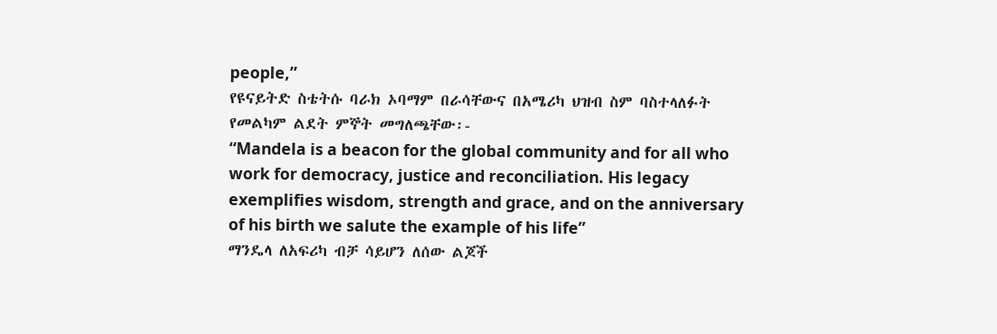people,”
የዩናይትድ ስቴትሱ ባራክ ኦባማም በራሳቸውና በአሜሪካ ህዝብ ስም ባስተላለፉት የመልካም ልደት ምኞት መግለጫቸው፡-
“Mandela is a beacon for the global community and for all who work for democracy, justice and reconciliation. His legacy exemplifies wisdom, strength and grace, and on the anniversary of his birth we salute the example of his life”
ማንዴላ ለአፍሪካ ብቻ ሳይሆን ለሰው ልጆች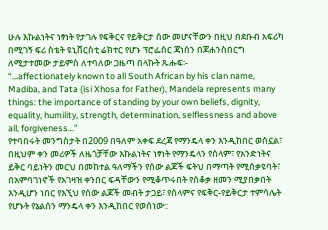ሁሉ እኩልነትና ነፃነት የታገሉ የፍቅርና የይቅርታ ሰው መሆናቸውን በዚህ በደቡብ አፍሪካ በሚገኝ ፍሪ ስቴት ዩኒቨርስቲ ሬክተር የሆኑ ፕሮፌሰር ጃነሰን በጆሐንስበርግ ለሚታተመው ታይምስ ለተባለው ጋዜጣ በላኩት ጹሑፍ፡-
“…affectionately known to all South African by his clan name, Madiba, and Tata (isi Xhosa for Father), Mandela represents many things: the importance of standing by your own beliefs, dignity, equality, humility, strength, determination, selflessness and above all, forgiveness…”
የተባበሩት መንግስታት በ2009 በዓለም አቀፍ ደረጃ የማንዴላ ቀን እንዲከበር ወስኗል፣ በዚህም ቀን መሪዎች ለዜጎቻቸው እኩልነትና ነፃነት የማንዴላን የሰላም፣ የአንድነትና ይቅር ባይነትን መርህ በመከተል ዓለማችን የሰው ልጆች ፍትህ በማጣት የሚሰቃዩባት፣ በአምባገነኖች የአገዛዝ ቀንበር ፍዳቸውን የሚቆጥሩበት የሰቆቃ ዘመን ሚያበቃበት እንዲሆን ነበር የእኚህ የሰው ልጆች መብት ታጋይ፣ የሰላምና የፍቅር-የይቅርታ ተምሳሌት የሆኑት የኔልሰን ማንዴላ ቀን እንዲከበር የወሰነው::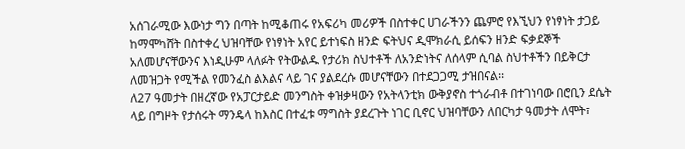አሰገራሚው እውነታ ግን በጣት ከሚቆጠሩ የአፍሪካ መሪዎች በስተቀር ሀገራችንን ጨምሮ የእኚህን የነፃነት ታጋይ ከማሞካሸት በስተቀረ ህዝባቸው የነፃነት አየር ይተነፍስ ዘንድ ፍትህና ዲሞክራሲ ይሰፍን ዘንድ ፍቃደኞች አለመሆናቸውንና እነዲሁም ላለፉት የትውልዱ የታሪክ ስህተቶች ለአንድነትና ለሰላም ሲባል ስህተቶችን በይቅርታ ለመዝጋት የሚችል የመንፈስ ልእልና ላይ ገና ያልደረሱ መሆናቸውን በተደጋጋሚ ታዝበናል፡፡
ለ27 ዓመታት በዘረኛው የአፓርታይድ መንግስት ቀዝቃዛውን የአትላንቲክ ውቅያኖስ ተጎራብቶ በተገነባው በሮቢን ደሴት ላይ በግዞት የታሰሩት ማንዴላ ከእስር በተፈቱ ማግስት ያደረጉት ነገር ቢኖር ህዝባቸውን ለበርካታ ዓመታት ለሞት፣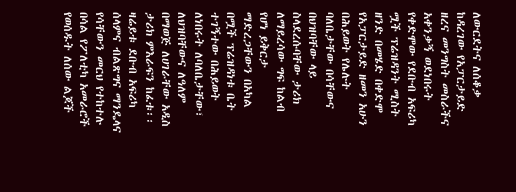ለውርደትና ለሰቆቃ ከዳረገው የአፓርታይድ ዘረና መንግስት መስራችና አቀንቃኝ ወደነበሩት የቀድሞው የደቡብ አፍሪካ ሟች ፕሬዝዳንት ሚስት ዘንድ በመሄድ በቀድሞ የአፓርታይድ ዘመን አሁን በሕይወት የሌሉት ባለቤታቸው በሳቸውና በህዝባቸው ላይ ስላደረሱባቸው ታሪክ ለማይረሳው ግፍ ከልብ የሆነ ይቅርታ ማድረጋቸውን በአካል በሟች ፕሬዝዳነቱ ቤት ተገኝተው በሕይወት ለነበሩት ለባለቤታቸው፣ ለህዝባቸውና ለዓለም በማወጅ ለሀገራቸው አዲስ ታሪክ ምእራፍን ከፈቱ፡፡ ዛሬይቱ ደቡብ አፍሪካ ሰላምና ብልጽግና ማንዴላና የሳቸውን መርህ የተከተሉ በሳል የፖለቲካ አመራሮች የወሰዱት ለሰው ልጆች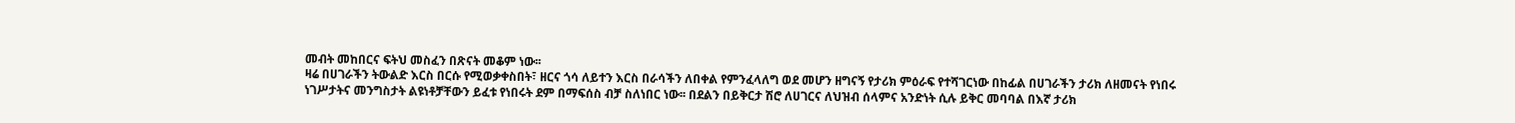መብት መከበርና ፍትህ መስፈን በጽናት መቆም ነው፡፡
ዛሬ በሀገራችን ትውልድ እርስ በርሱ የሚወቃቀስበት፣ ዘርና ጎሳ ለይተን እርስ በራሳችን ለበቀል የምንፈላለግ ወደ መሆን ዘግናኝ የታሪክ ምዕራፍ የተሻገርነው በከፊል በሀገራችን ታሪክ ለዘመናት የነበሩ ነገሥታትና መንግስታት ልዩነቶቻቸውን ይፈቱ የነበሩት ደም በማፍሰስ ብቻ ስለነበር ነው፡፡ በደልን በይቅርታ ሽሮ ለሀገርና ለህዝብ ሰላምና አንድነት ሲሉ ይቅር መባባል በእኛ ታሪክ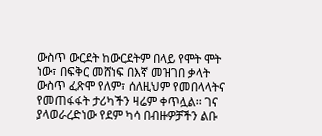ውስጥ ውርደት ከውርደትም በላይ የሞት ሞት ነው፣ በፍቅር መሸነፍ በእኛ መዝገበ ቃላት ውስጥ ፈጽሞ የለም፣ ሰለዚህም የመበላላትና የመጠፋፋት ታሪካችን ዛሬም ቀጥሏል፡፡ ገና ያላወራረድነው የደም ካሳ በብዙዎቻችን ልቡ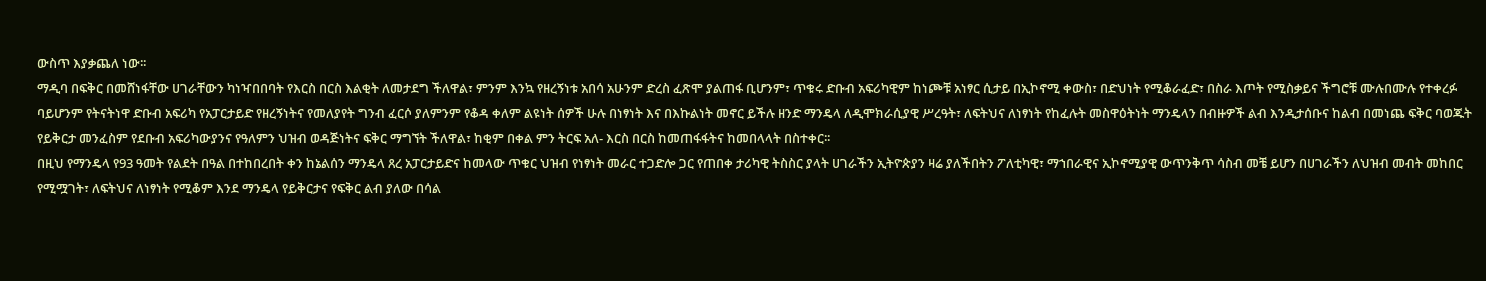ውስጥ እያቃጨለ ነው፡፡
ማዲባ በፍቅር በመሸነፋቸው ሀገራቸውን ካነዣበበባት የእርስ በርስ እልቂት ለመታደግ ችለዋል፣ ምንም እንኳ የዘረኝነቱ አበሳ አሁንም ድረስ ፈጽሞ ያልጠፋ ቢሆንም፣ ጥቁሩ ድቡብ አፍሪካዊም ከነጮቹ አነፃር ሲታይ በኢኮኖሚ ቀውስ፣ በድህነት የሚቆራፈድ፣ በስራ እጦት የሚስቃይና ችግሮቹ ሙሉበሙሉ የተቀረፉ ባይሆንም የትናትነዋ ድቡብ አፍሪካ የአፓርታይድ የዘረኝነትና የመለያየት ግንብ ፈርሶ ያለምንም የቆዳ ቀለም ልዩነት ሰዎች ሁሉ በነፃነት እና በእኩልነት መኖር ይችሉ ዘንድ ማንዴላ ለዲሞክራሲያዊ ሥረዓት፣ ለፍትህና ለነፃነት የከፈሉት መስዋዕትነት ማንዴላን በብዙዎች ልብ እንዲታሰቡና ከልብ በመነጨ ፍቅር ባወጁት የይቅርታ መንፈስም የደቡብ አፍሪካውያንና የዓለምን ህዝብ ወዳጅነትና ፍቅር ማግኘት ችለዋል፣ ከቂም በቀል ምን ትርፍ አለ- እርስ በርስ ከመጠፋፋትና ከመበላላት በስተቀር፡፡
በዚህ የማንዴላ የ93 ዓመት የልደት በዓል በተከበረበት ቀን ከኔልሰን ማንዴላ ጸረ አፓርታይድና ከመላው ጥቁር ህዝብ የነፃነት መራር ተጋድሎ ጋር የጠበቀ ታሪካዊ ትስስር ያላት ሀገራችን ኢትዮጵያን ዛሬ ያለችበትን ፖለቲካዊ፣ ማኀበራዊና ኢኮኖሚያዊ ውጥንቅጥ ሳስብ መቼ ይሆን በሀገራችን ለህዝብ መብት መከበር የሚሟገት፣ ለፍትህና ለነፃነት የሚቆም እንደ ማንዴላ የይቅርታና የፍቅር ልብ ያለው በሳል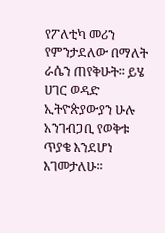የፖለቲካ መሪን የምንታደለው በማለት ራሴን ጠየቅሁት፡፡ ይሄ ሀገር ወዳድ ኢትዮጵያውያን ሁሉ አንገብጋቢ የወቅቱ ጥያቄ እንደሆነ እገመታለሁ፡፡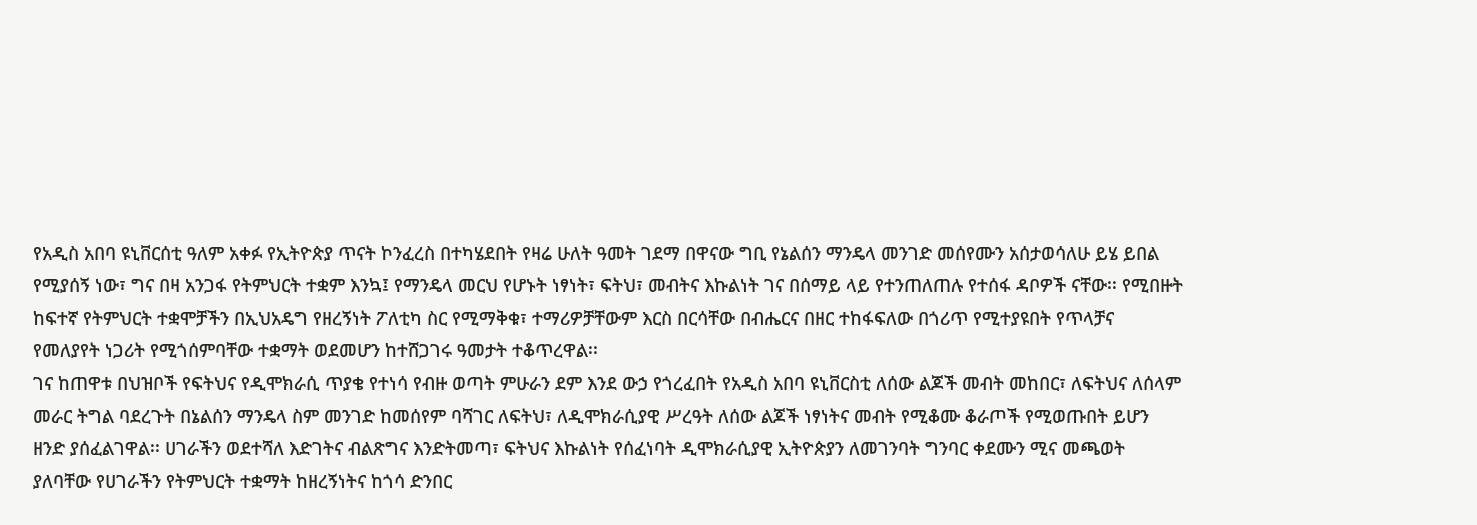የአዲስ አበባ ዩኒቨርሰቲ ዓለም አቀፉ የኢትዮጵያ ጥናት ኮንፈረስ በተካሄደበት የዛሬ ሁለት ዓመት ገደማ በዋናው ግቢ የኔልሰን ማንዴላ መንገድ መሰየሙን አሰታወሳለሁ ይሄ ይበል የሚያሰኝ ነው፣ ግና በዛ አንጋፋ የትምህርት ተቋም እንኳ፤ የማንዴላ መርህ የሆኑት ነፃነት፣ ፍትህ፣ መብትና እኩልነት ገና በሰማይ ላይ የተንጠለጠሉ የተሰፋ ዳቦዎች ናቸው፡፡ የሚበዙት ከፍተኛ የትምህርት ተቋሞቻችን በኢህአዴግ የዘረኝነት ፖለቲካ ስር የሚማቅቁ፣ ተማሪዎቻቸውም እርስ በርሳቸው በብሔርና በዘር ተከፋፍለው በጎሪጥ የሚተያዩበት የጥላቻና የመለያየት ነጋሪት የሚጎሰምባቸው ተቋማት ወደመሆን ከተሸጋገሩ ዓመታት ተቆጥረዋል፡፡
ገና ከጠዋቱ በህዝቦች የፍትህና የዲሞክራሲ ጥያቄ የተነሳ የብዙ ወጣት ምሁራን ደም እንደ ውኃ የጎረፈበት የአዲስ አበባ ዩኒቨርስቲ ለሰው ልጆች መብት መከበር፣ ለፍትህና ለሰላም መራር ትግል ባደረጉት በኔልሰን ማንዴላ ስም መንገድ ከመሰየም ባሻገር ለፍትህ፣ ለዲሞክራሲያዊ ሥረዓት ለሰው ልጆች ነፃነትና መብት የሚቆሙ ቆራጦች የሚወጡበት ይሆን ዘንድ ያሰፈልገዋል፡፡ ሀገራችን ወደተሻለ እድገትና ብልጽግና እንድትመጣ፣ ፍትህና እኩልነት የሰፈነባት ዲሞክራሲያዊ ኢትዮጵያን ለመገንባት ግንባር ቀደሙን ሚና መጫወት ያለባቸው የሀገራችን የትምህርት ተቋማት ከዘረኝነትና ከጎሳ ድንበር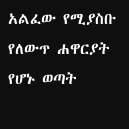አልፈው የሚያስቡ የለውጥ ሐዋርያት የሆኑ ወጣት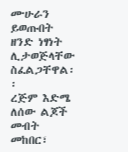ሙሁራን ይወጡበት ዘንድ ነፃነት ሊታወጅላቸው ስፈልጋቸዋል፡፡
ረጅም እድሜ ለሰው ልጆች መብት መከበር፣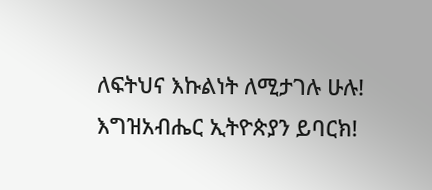ለፍትህና እኩልነት ለሚታገሉ ሁሉ!
እግዝአብሔር ኢትዮጵያን ይባርክ!